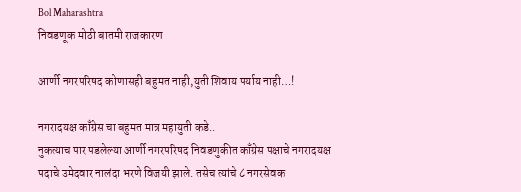Bol Maharashtra
निवडणूक मोठी बातमी राजकारण

आर्णी नगरपरिषद कोणासही बहुमत नाही,युती शिवाय पर्याय नाही…!

नगरादयक्ष काँग्रेस चा बहुमत मात्र महायुती कडे..
नुकत्याच पार पडलेल्या आर्णी नगरपरिषद निवडणुकीत काँग्रेस पक्षाचे नगरादयक्ष पदाचे उमेदवार नालंदा भरणे विजयी झाले. तसेच त्यांचे ८ नगरसेवक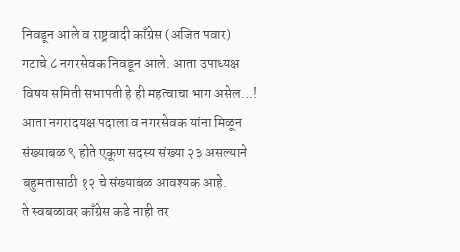निवडून आले व राष्ट्रवादी काँग्रेस (अजित पवार) गटाचे ८ नगरसेवक निवडून आले. आता उपाध्यक्ष विषय समिती सभापती हे ही महत्वाचा भाग असेल…!
आता नगरादयक्ष पदाला व नगरसेवक यांना मिळून संख्याबळ ९ होते एकूण सदस्य संख्या २३ असल्याने बहुमतासाठी १२ चे संख्याबळ आवश्यक आहे.
ते स्वबळावर काँग्रेस कडे नाही तर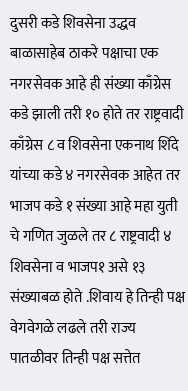दुसरी कडे शिवसेना उद्धव बाळासाहेब ठाकरे पक्षाचा एक नगरसेवक आहे ही संख्या काँग्रेस कडे झाली तरी १० होते तर राष्ट्रवादी काँग्रेस ८ व शिवसेना एकनाथ शिंदे यांच्या कडे ४ नगरसेवक आहेत तर भाजप कडे १ संख्या आहे महा युती चे गणित जुळले तर ८ राष्ट्रवादी ४ शिवसेना व भाजप१ असे १३ संख्याबळ होते .शिवाय हे तिन्ही पक्ष वेगवेगळे लढले तरी राज्य पातळीवर तिन्ही पक्ष सत्तेत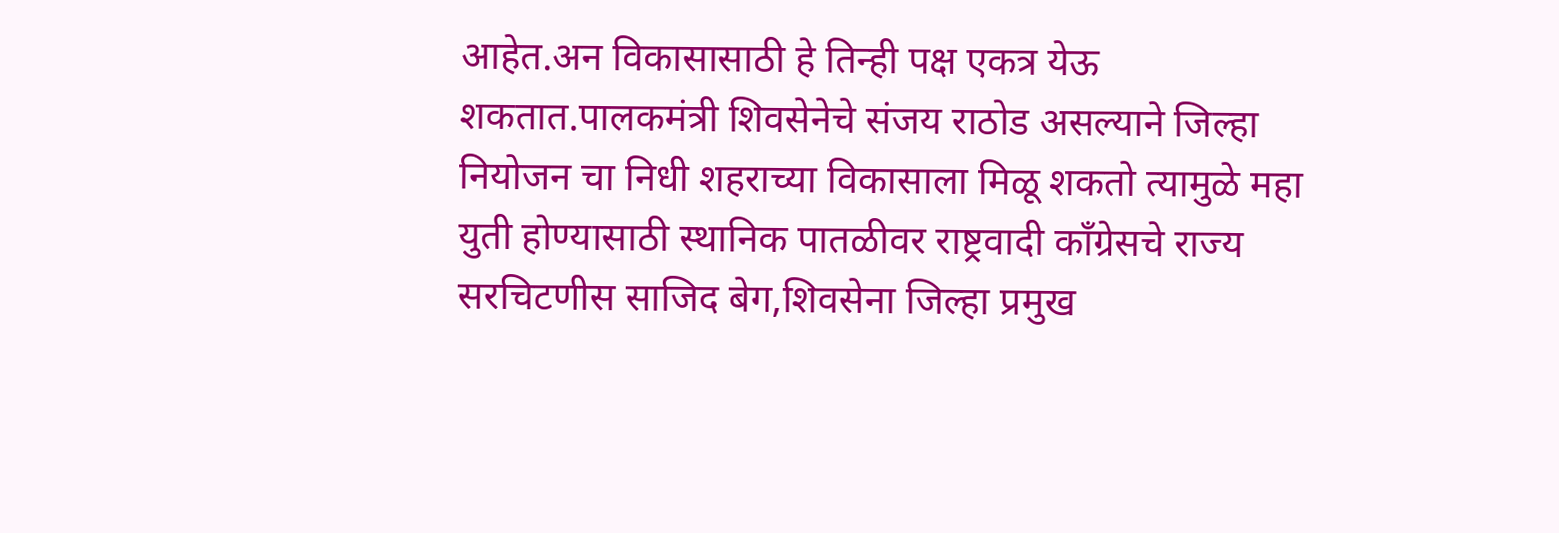आहेत.अन विकासासाठी हे तिन्ही पक्ष एकत्र येऊ शकतात.पालकमंत्री शिवसेनेचे संजय राठोड असल्याने जिल्हा नियोजन चा निधी शहराच्या विकासाला मिळू शकतो त्यामुळे महा युती होण्यासाठी स्थानिक पातळीवर राष्ट्रवादी काँग्रेसचे राज्य सरचिटणीस साजिद बेग,शिवसेना जिल्हा प्रमुख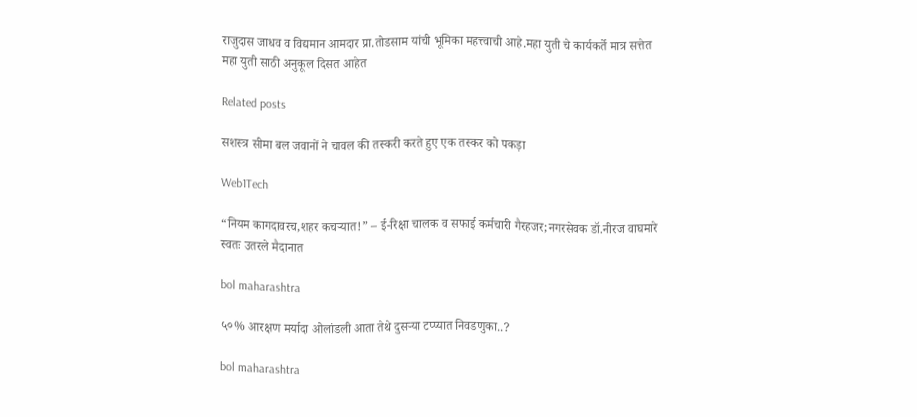राजुदास जाधव व विद्यमान आमदार प्रा.तोडसाम यांची भूमिका महत्त्वाची आहे.महा युती चे कार्यकर्ते मात्र सत्तेत महा युती साठी अनुकूल दिसत आहेत

Related posts

सशस्त्र सीमा बल जवानों ने चावल की तस्करी करते हुए एक तस्कर को पकड़ा

Web1Tech

“नियम कागदावरच,शहर कचऱ्यात!” – ई-रिक्षा चालक व सफाई कर्मचारी गैरहजर;नगरसेवक डॉ.नीरज वाघमारे स्वतः उतरले मैदानात

bol maharashtra

५०% आरक्षण मर्यादा ओलांडली आता तेथे दुसऱ्या टप्प्यात निवडणुका..?

bol maharashtra